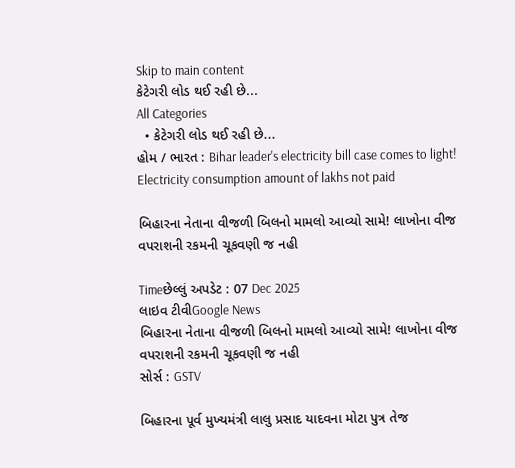Skip to main content
કેટેગરી લોડ થઈ રહી છે...
All Categories
  • કેટેગરી લોડ થઈ રહી છે...
હોમ / ભારત : Bihar leader's electricity bill case comes to light! Electricity consumption amount of lakhs not paid

બિહારના નેતાના વીજળી બિલનો મામલો આવ્યો સામે! લાખોના વીજ વપરાશની રકમની ચૂકવણી જ નહી

Timeછેલ્લું અપડેટ : 07 Dec 2025
લાઇવ ટીવીGoogle News
બિહારના નેતાના વીજળી બિલનો મામલો આવ્યો સામે! લાખોના વીજ વપરાશની રકમની ચૂકવણી જ નહી
સોર્સ : GSTV

બિહારના પૂર્વ મુખ્યમંત્રી લાલુ પ્રસાદ યાદવના મોટા પુત્ર તેજ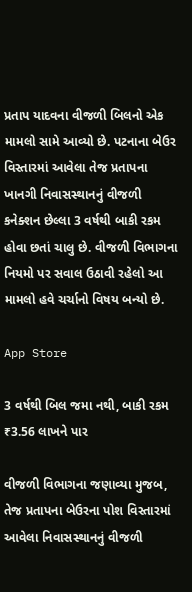પ્રતાપ યાદવના વીજળી બિલનો એક મામલો સામે આવ્યો છે. પટનાના બેઉર વિસ્તારમાં આવેલા તેજ પ્રતાપના ખાનગી નિવાસસ્થાનનું વીજળી કનેક્શન છેલ્લા 3 વર્ષથી બાકી રકમ હોવા છતાં ચાલુ છે. વીજળી વિભાગના નિયમો પર સવાલ ઉઠાવી રહેલો આ મામલો હવે ચર્ચાનો વિષય બન્યો છે.

App Store

3 વર્ષથી બિલ જમા નથી, બાકી રકમ ₹3.56 લાખને પાર

વીજળી વિભાગના જણાવ્યા મુજબ, તેજ પ્રતાપના બેઉરના પોશ વિસ્તારમાં આવેલા નિવાસસ્થાનનું વીજળી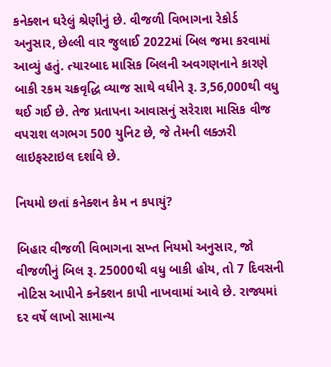કનેક્શન ઘરેલું શ્રેણીનું છે. વીજળી વિભાગના રેકોર્ડ અનુસાર, છેલ્લી વાર જુલાઈ 2022માં બિલ જમા કરવામાં આવ્યું હતું. ત્યારબાદ માસિક બિલની અવગણનાને કારણે બાકી રકમ ચક્રવૃદ્ધિ વ્યાજ સાથે વધીને રૂ. 3,56,000થી વધુ થઈ ગઈ છે. તેજ પ્રતાપના આવાસનું સરેરાશ માસિક વીજ વપરાશ લગભગ 500 યુનિટ છે, જે તેમની લક્ઝરી લાઇફસ્ટાઇલ દર્શાવે છે.

નિયમો છતાં કનેક્શન કેમ ન કપાયું?

બિહાર વીજળી વિભાગના સખ્ત નિયમો અનુસાર, જો વીજળીનું બિલ રૂ. 25000થી વધુ બાકી હોય, તો 7 દિવસની નોટિસ આપીને કનેક્શન કાપી નાખવામાં આવે છે. રાજ્યમાં દર વર્ષે લાખો સામાન્ય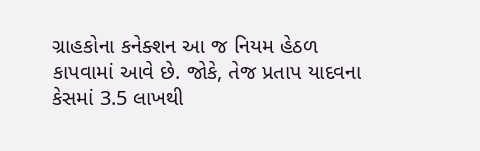ગ્રાહકોના કનેક્શન આ જ નિયમ હેઠળ કાપવામાં આવે છે. જોકે, તેજ પ્રતાપ યાદવના કેસમાં 3.5 લાખથી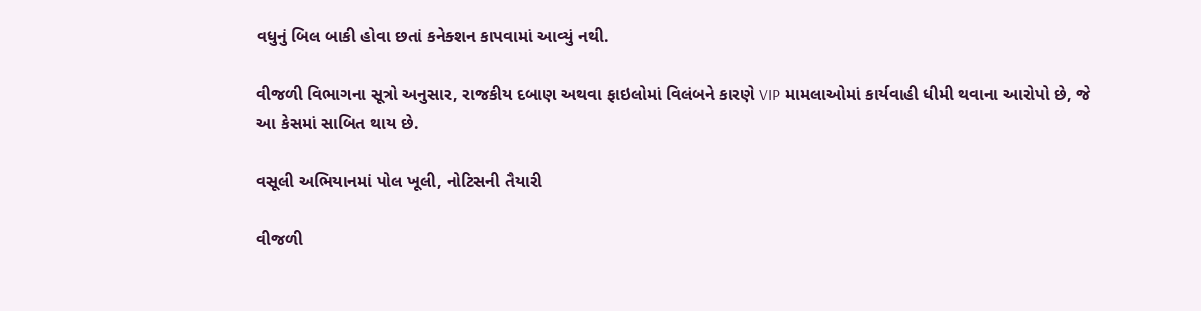વધુનું બિલ બાકી હોવા છતાં કનેક્શન કાપવામાં આવ્યું નથી.

વીજળી વિભાગના સૂત્રો અનુસાર, રાજકીય દબાણ અથવા ફાઇલોમાં વિલંબને કારણે VIP મામલાઓમાં કાર્યવાહી ધીમી થવાના આરોપો છે, જે આ કેસમાં સાબિત થાય છે.

વસૂલી અભિયાનમાં પોલ ખૂલી, નોટિસની તૈયારી

વીજળી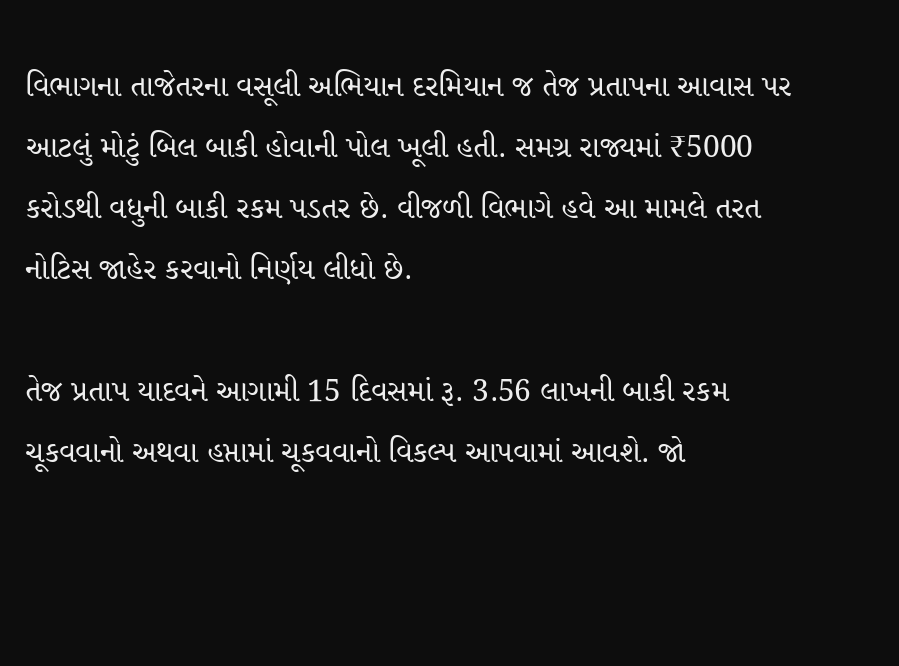વિભાગના તાજેતરના વસૂલી અભિયાન દરમિયાન જ તેજ પ્રતાપના આવાસ પર આટલું મોટું બિલ બાકી હોવાની પોલ ખૂલી હતી. સમગ્ર રાજ્યમાં ₹5000 કરોડથી વધુની બાકી રકમ પડતર છે. વીજળી વિભાગે હવે આ મામલે તરત નોટિસ જાહેર કરવાનો નિર્ણય લીધો છે.

તેજ પ્રતાપ યાદવને આગામી 15 દિવસમાં રૂ. 3.56 લાખની બાકી રકમ ચૂકવવાનો અથવા હપ્તામાં ચૂકવવાનો વિકલ્પ આપવામાં આવશે. જો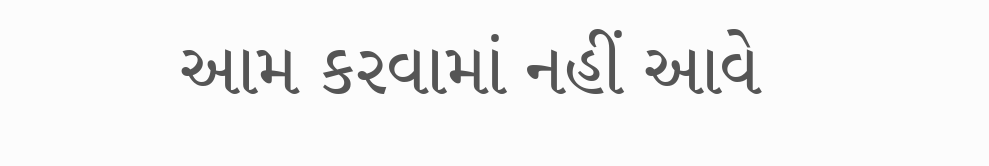આમ કરવામાં નહીં આવે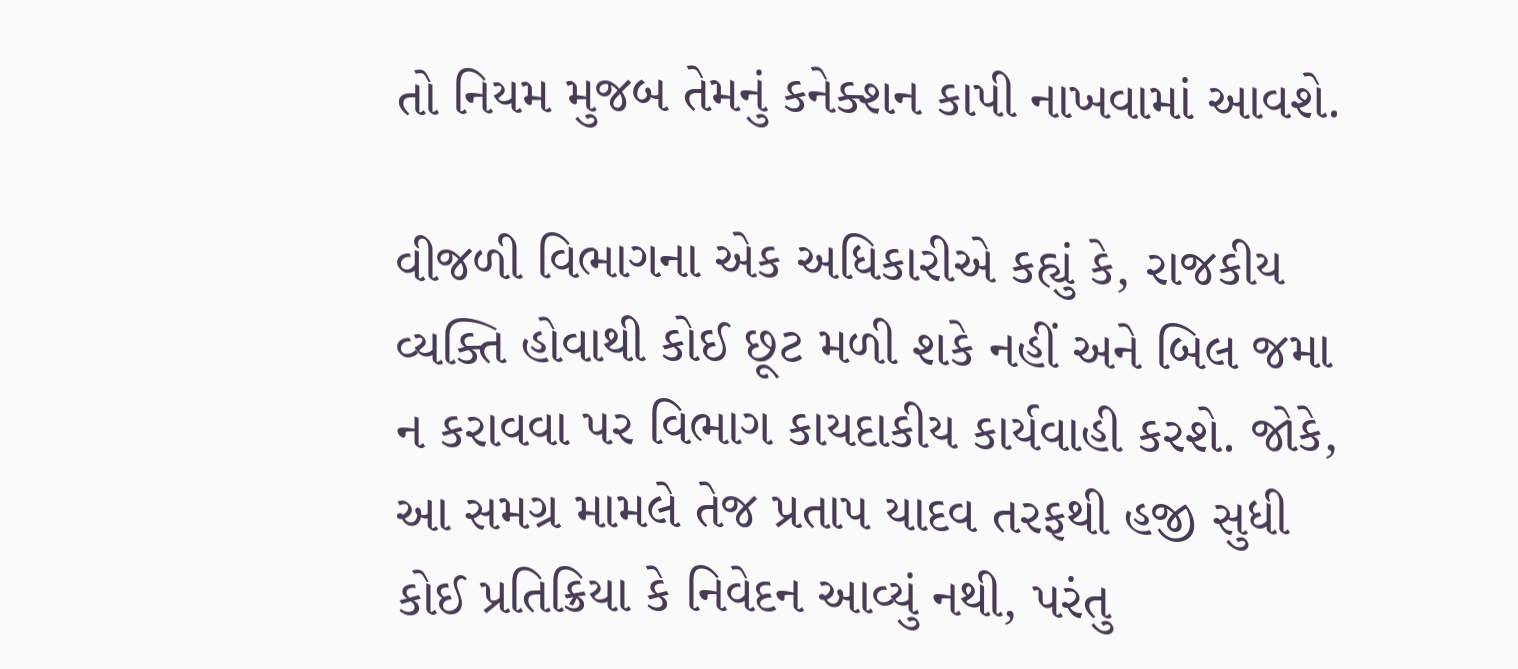તો નિયમ મુજબ તેમનું કનેક્શન કાપી નાખવામાં આવશે.

વીજળી વિભાગના એક અધિકારીએ કહ્યું કે, રાજકીય વ્યક્તિ હોવાથી કોઈ છૂટ મળી શકે નહીં અને બિલ જમા ન કરાવવા પર વિભાગ કાયદાકીય કાર્યવાહી કરશે. જોકે, આ સમગ્ર મામલે તેજ પ્રતાપ યાદવ તરફથી હજી સુધી કોઈ પ્રતિક્રિયા કે નિવેદન આવ્યું નથી, પરંતુ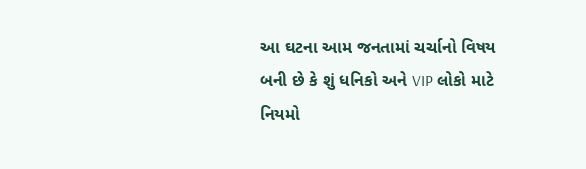આ ઘટના આમ જનતામાં ચર્ચાનો વિષય બની છે કે શું ધનિકો અને VIP લોકો માટે નિયમો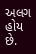અલગ હોય છે.